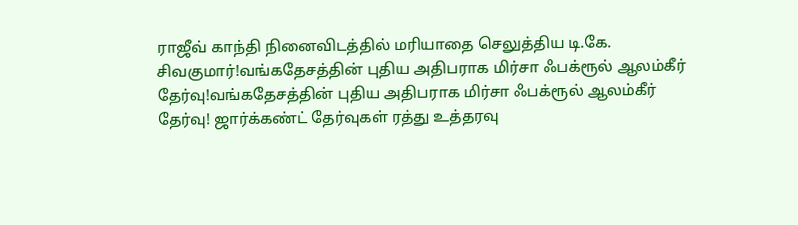ராஜீவ் காந்தி நினைவிடத்தில் மரியாதை செலுத்திய டி.கே. சிவகுமார்!வங்கதேசத்தின் புதிய அதிபராக மிர்சா ஃபக்ரூல் ஆலம்கீர் தேர்வு!வங்கதேசத்தின் புதிய அதிபராக மிர்சா ஃபக்ரூல் ஆலம்கீர் தேர்வு! ஜார்க்கண்ட் தேர்வுகள் ரத்து உத்தரவு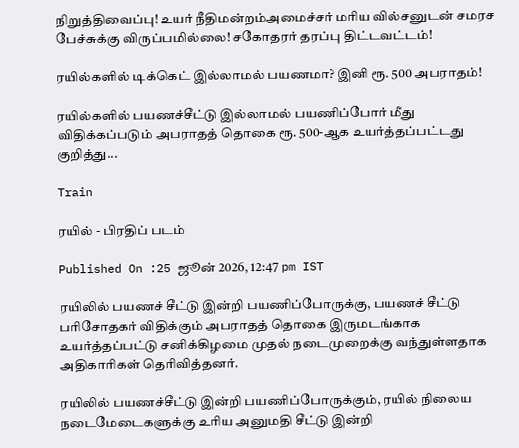நிறுத்திவைப்பு! உயர் நீதிமன்றம்அமைச்சர் மரிய வில்சனுடன் சமரச பேச்சுக்கு விருப்பமில்லை! சகோதரர் தரப்பு திட்டவட்டம்!

ரயில்களில் டிக்கெட் இல்லாமல் பயணமா? இனி ரூ. 500 அபராதம்!

ரயில்களில் பயணச்சீட்டு இல்லாமல் பயணிப்போர் மீது விதிக்கப்படும் அபராதத் தொகை ரூ. 500-ஆக உயர்த்தப்பட்டது குறித்து...

Train

ரயில் - பிரதிப் படம்

Published On :25 ஜூன் 2026, 12:47 pm IST

ரயிலில் பயணச் சீட்டு இன்றி பயணிப்போருக்கு, பயணச் சீட்டு பரிசோதகர் விதிக்கும் அபராதத் தொகை இருமடங்காக உயர்த்தப்பட்டு சனிக்கிழமை முதல் நடைமுறைக்கு வந்துள்ளதாக அதிகாரிகள் தெரிவித்தனர்.

ரயிலில் பயணச்சீட்டு இன்றி பயணிப்போருக்கும், ரயில் நிலைய நடைமேடைகளுக்கு உரிய அனுமதி சீட்டு இன்றி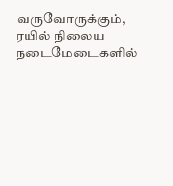வருவோருக்கும், ரயில் நிலைய நடைமேடைகளில்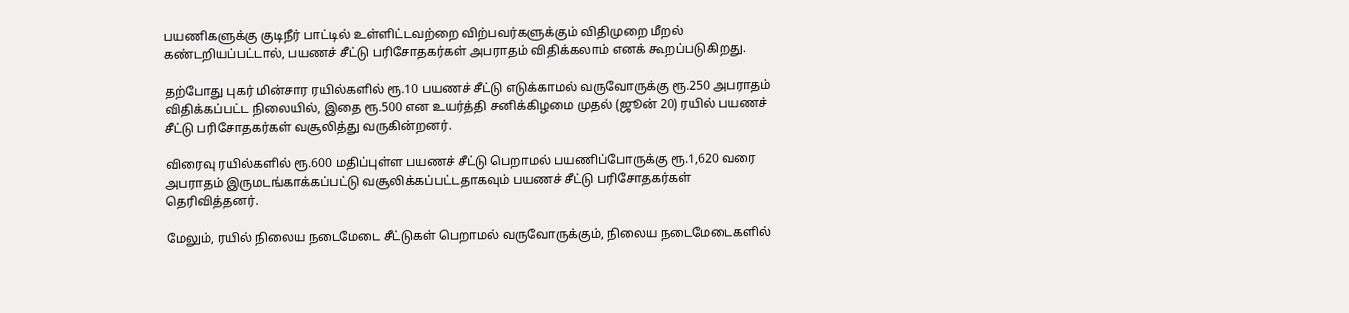பயணிகளுக்கு குடிநீர் பாட்டில் உள்ளிட்டவற்றை விற்பவர்களுக்கும் விதிமுறை மீறல் கண்டறியப்பட்டால், பயணச் சீட்டு பரிசோதகர்கள் அபராதம் விதிக்கலாம் எனக் கூறப்படுகிறது.

தற்போது புகர் மின்சார ரயில்களில் ரூ.10 பயணச் சீட்டு எடுக்காமல் வருவோருக்கு ரூ.250 அபராதம் விதிக்கப்பட்ட நிலையில், இதை ரூ.500 என உயர்த்தி சனிக்கிழமை முதல் (ஜூன் 20) ரயில் பயணச் சீட்டு பரிசோதகர்கள் வசூலித்து வருகின்றனர்.

விரைவு ரயில்களில் ரூ.600 மதிப்புள்ள பயணச் சீட்டு பெறாமல் பயணிப்போருக்கு ரூ.1,620 வரை அபராதம் இருமடங்காக்கப்பட்டு வசூலிக்கப்பட்டதாகவும் பயணச் சீட்டு பரிசோதகர்கள் தெரிவித்தனர்.

மேலும், ரயில் நிலைய நடைமேடை சீட்டுகள் பெறாமல் வருவோருக்கும், நிலைய நடைமேடைகளில்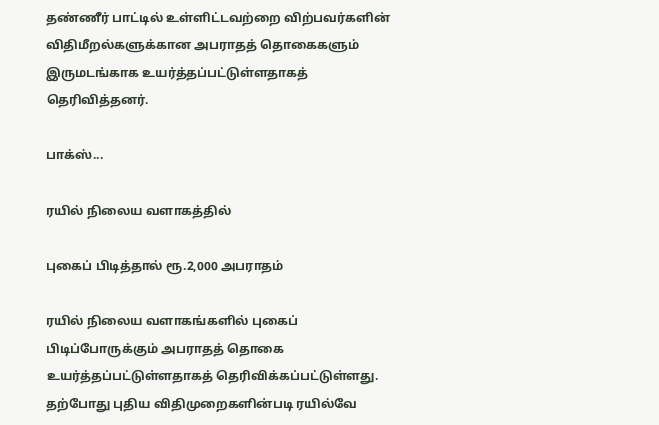தண்ணீர் பாட்டில் உள்ளிட்டவற்றை விற்பவர்களின் விதிமீறல்களுக்கான அபராதத் தொகைகளும் இருமடங்காக உயர்த்தப்பட்டுள்ளதாகத் தெரிவித்தனர்.

பாக்ஸ்...

ரயில் நிலைய வளாகத்தில்

புகைப் பிடித்தால் ரூ.2,000 அபராதம்

ரயில் நிலைய வளாகங்களில் புகைப் பிடிப்போருக்கும் அபராதத் தொகை உயர்த்தப்பட்டுள்ளதாகத் தெரிவிக்கப்பட்டுள்ளது. தற்போது புதிய விதிமுறைகளின்படி ரயில்வே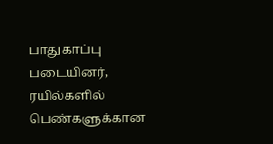பாதுகாப்பு படையினர், ரயில்களில் பெண்களுக்கான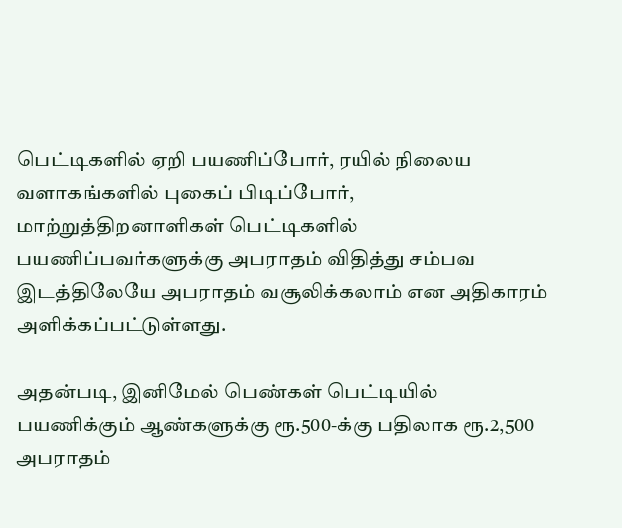பெட்டிகளில் ஏறி பயணிப்போர், ரயில் நிலைய வளாகங்களில் புகைப் பிடிப்போர், மாற்றுத்திறனாளிகள் பெட்டிகளில் பயணிப்பவர்களுக்கு அபராதம் விதித்து சம்பவ இடத்திலேயே அபராதம் வசூலிக்கலாம் என அதிகாரம் அளிக்கப்பட்டுள்ளது.

அதன்படி, இனிமேல் பெண்கள் பெட்டியில் பயணிக்கும் ஆண்களுக்கு ரூ.500-க்கு பதிலாக ரூ.2,500 அபராதம்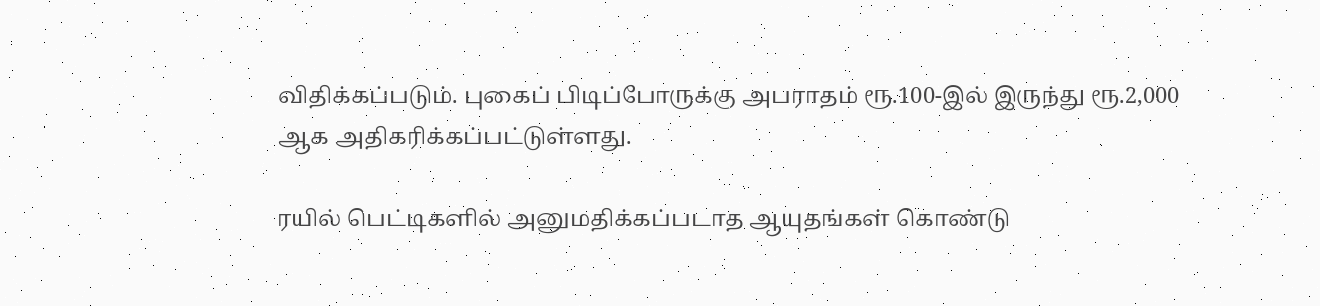விதிக்கப்படும். புகைப் பிடிப்போருக்கு அபராதம் ரூ.100-இல் இருந்து ரூ.2,000 ஆக அதிகரிக்கப்பட்டுள்ளது.

ரயில் பெட்டிகளில் அனுமதிக்கப்படாத ஆயுதங்கள் கொண்டு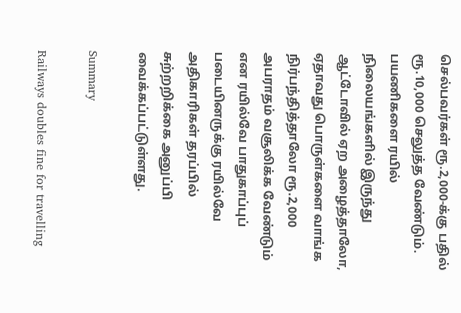செல்பவர்கள் ரூ.2,000-க்கு பதில் ரூ.10,000 செலுத்த வேண்டும். பயணிகளை ரயில் நிலையங்களில் இருந்து ஆட்டோவில் ஏற அழைத்தாலோ, ஏதாவது பொருள்களை வாங்க நிர்பந்தித்தாலோ ரூ.2,000 அபராதம் வசூலிக்க வேண்டும் என ரயில்வே பாதுகாப்புப் படையினருக்கு ரயில்வே அதிகாரிகள் தரப்பில் சுற்றறிக்கை அனுப்பி வைக்கப்பட்டுள்ளது.

Summary

Railways doubles fine for travelling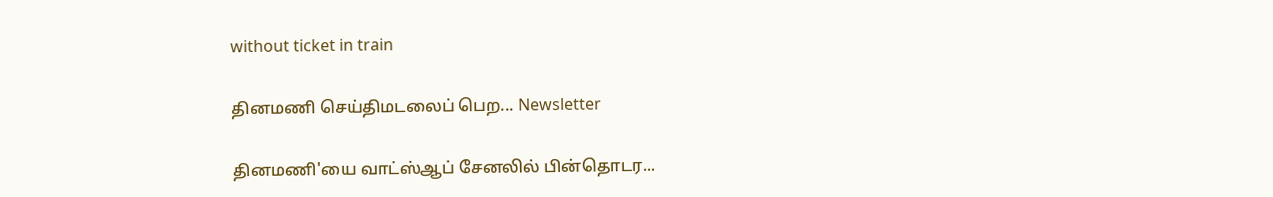without ticket in train

தினமணி செய்திமடலைப் பெற... Newsletter

தினமணி'யை வாட்ஸ்ஆப் சேனலில் பின்தொடர...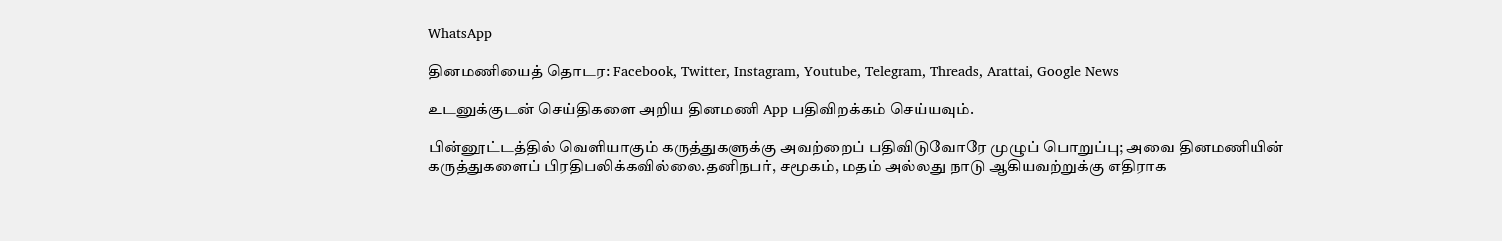WhatsApp

தினமணியைத் தொடர: Facebook, Twitter, Instagram, Youtube, Telegram, Threads, Arattai, Google News

உடனுக்குடன் செய்திகளை அறிய தினமணி App பதிவிறக்கம் செய்யவும்.

பின்னூட்டத்தில் வெளியாகும் கருத்துகளுக்கு அவற்றைப் பதிவிடுவோரே முழுப் பொறுப்பு; அவை தினமணியின் கருத்துகளைப் பிரதிபலிக்கவில்லை.தனிநபர், சமூகம், மதம் அல்லது நாடு ஆகியவற்றுக்கு எதிராக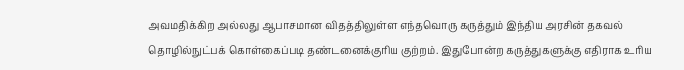அவமதிக்கிற அல்லது ஆபாசமான விதத்திலுள்ள எந்தவொரு கருத்தும் இந்திய அரசின் தகவல் தொழில்நுட்பக் கொள்கைப்படி தண்டனைக்குரிய குற்றம். இதுபோன்ற கருத்துகளுக்கு எதிராக உரிய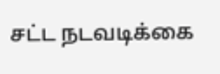சட்ட நடவடிக்கை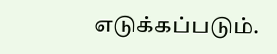எடுக்கப்படும்.